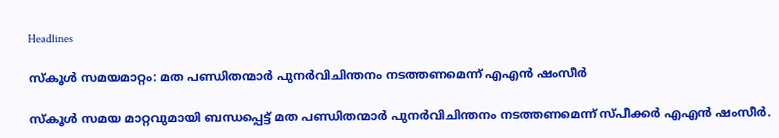Headlines

സ്‌കൂൾ സമയമാറ്റം: മത പണ്ഡിതന്മാർ പുനർവിചിന്തനം നടത്തണമെന്ന് എഎൻ ഷംസീർ

സ്‌കൂൾ സമയ മാറ്റവുമായി ബന്ധപ്പെട്ട് മത പണ്ഡിതന്മാർ പുനർവിചിന്തനം നടത്തണമെന്ന് സ്പീക്കർ എഎൻ ഷംസീർ.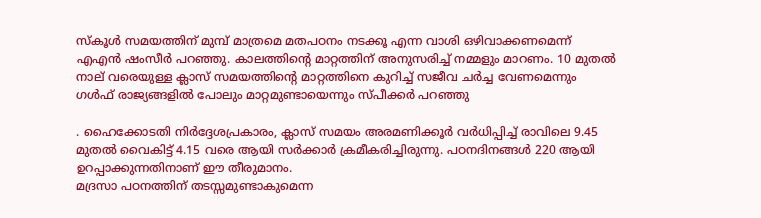സ്‌കൂൾ സമയത്തിന് മുമ്പ് മാത്രമെ മതപഠനം നടക്കൂ എന്ന വാശി ഒഴിവാക്കണമെന്ന് എഎൻ ഷംസീർ പറഞ്ഞു. കാലത്തിന്റെ മാറ്റത്തിന് അനുസരിച്ച് നമ്മളും മാറണം. 10 മുതൽ നാല് വരെയുള്ള ക്ലാസ് സമയത്തിന്റെ മാറ്റത്തിനെ കുറിച്ച് സജീവ ചർച്ച വേണമെന്നും ഗൾഫ് രാജ്യങ്ങളിൽ പോലും മാറ്റമുണ്ടായെന്നും സ്പീക്കർ പറഞ്ഞു

. ഹൈക്കോടതി നിർദ്ദേശപ്രകാരം, ക്ലാസ് സമയം അരമണിക്കൂർ വർധിപ്പിച്ച് രാവിലെ 9.45 മുതൽ വൈകിട്ട് 4.15 വരെ ആയി സർക്കാർ ക്രമീകരിച്ചിരുന്നു. പഠനദിനങ്ങൾ 220 ആയി ഉറപ്പാക്കുന്നതിനാണ് ഈ തീരുമാനം.
മദ്രസാ പഠനത്തിന് തടസ്സമുണ്ടാകുമെന്ന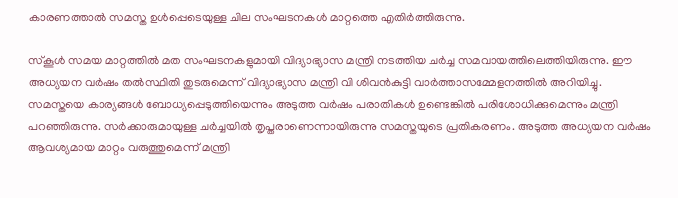കാരണത്താൽ സമസ്ത ഉൾപ്പെടെയുള്ള ചില സംഘടനകൾ മാറ്റത്തെ എതിർത്തിരുന്നു.

സ്‌കൂൾ സമയ മാറ്റത്തിൽ മത സംഘടനകളുമായി വിദ്യാഭ്യാസ മന്ത്രി നടത്തിയ ചർച്ച സമവായത്തിലെത്തിയിരുന്നു. ഈ അധ്യയന വർഷം തൽസ്ഥിതി തുടരുമെന്ന് വിദ്യാഭ്യാസ മന്ത്രി വി ശിവൻകുട്ടി വാർത്താസമ്മേളനത്തിൽ അറിയിച്ചു. സമസ്തയെ കാര്യങ്ങൾ ബോധ്യപ്പെടുത്തിയെന്നും അടുത്ത വർഷം പരാതികൾ ഉണ്ടെങ്കിൽ പരിശോധിക്കുമെന്നും മന്ത്രി പറഞ്ഞിരുന്നു. സർക്കാരുമായുള്ള ചർച്ചയിൽ തൃപ്തരാണെന്നായിരുന്നു സമസ്തയുടെ പ്രതികരണം. അടുത്ത അധ്യയന വർഷം ആവശ്യമായ മാറ്റം വരുത്തുമെന്ന് മന്ത്രി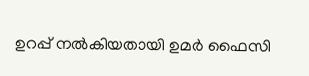ഉറപ്പ് നൽകിയതായി ഉമർ ഫൈസി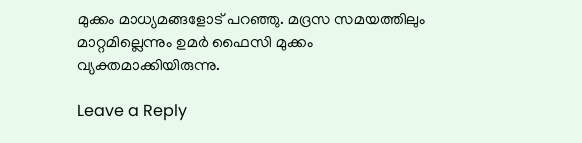മുക്കം മാധ്യമങ്ങളോട് പറഞ്ഞു. മദ്രസ സമയത്തിലും മാറ്റമില്ലെന്നും ഉമർ ഫൈസി മുക്കം വ്യക്തമാക്കിയിരുന്നു.

Leave a Reply